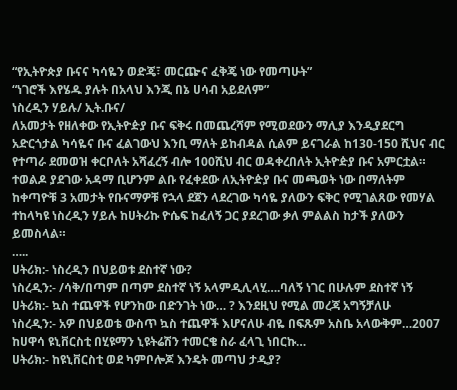“የኢትዮጵያ ቡናና ካሳዬን ወድጄ፣ መርጬና ፈቅጄ ነው የመጣሁት”
“ነገሮች እየሄዱ ያሉት በአላህ እንጂ በኔ ሀሳብ አይደለም”
ነስረዲን ሃይሉ/ ኢት.ቡና/
ለአመታት የዘለቀው የኢትዮዽያ ቡና ፍቅሩ በመጨረሻም የሚወደውን ማሊያ እንዲያደርግ አድርጎታል ካሳዬና ቡና ፈልገውህ እንቢ ማለት ይከብዳል ሲልም ይናገራል ከ130-150 ሺህና ብር የተጣራ ደመወዝ ቀርቦለት አሻፈረኝ ብሎ 100ሺህ ብር ወዳቀረበለት ኢትዮዽያ ቡና አምርቷል። ተወልዶ ያደገው አዳማ ቢሆንም ልቡ የፈቀደው ለኢትዮዽያ ቡና መጫወት ነው በማለትም ከቀጣዮቹ 3 አመታት የቡናማዎቹ የኋላ ደጀን ላደረገው ካሳዬ ያለውን ፍቅር የሚገልጸው የመሃል ተከላካዩ ነስረዲን ሃይሉ ከሀትሪኩ ዮሴፍ ከፈለኝ ጋር ያደረገው ቃለ ምልልስ ከታች ያለውን ይመስላል።
…..
ሀትሪክ:- ነስረዲን በህይወቱ ደስተኛ ነው?
ነስረዲን:- /ሳቅ/በጣም በጣም ደስተኛ ነኝ አላምዲሊላሂ….ባለኝ ነገር በሁሉም ደስተኛ ነኝ
ሀትሪክ:- ኳስ ተጨዋች የሆንከው በድንገት ነው… ? እንደዚህ የሚል መረጃ አግኝቻለሁ
ነስረዲን:- አዎ በህይወቴ ውስጥ ኳስ ተጨዋች እሆናለሁ ብዬ በፍጹም አስቤ አላውቅም…2007 ከሀዋሳ ዩኒቨርስቲ በሂዩማን ኒዩትሬሽን ተመርቄ ስራ ፈላጊ ነበርኩ…
ሀትሪክ:- ከዩኒቨርስቲ ወደ ካምቦሎጆ እንዴት መጣህ ታዲያ?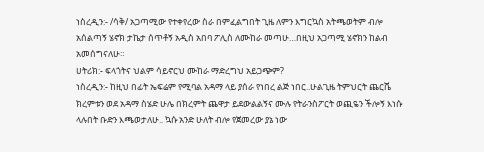ነስረዲን:- /ሳቅ/ አጋጣሚው የተቀየረው ስራ በምፈልግበት ጊዜ ለምን እግርኳስ አትጫወትም ብሎ አሰልጣኝ ሄኖክ ታኬታ ሰጥቶኝ አዲስ አበባ ፖሊስ ለሙከራ መጣሁ…በዚህ አጋጣሚ ሄኖክን ከልብ አመሰግናለሁ።
ሀትሪክ:- ፍላጎትና ህልም ሳይኖርህ ሙከራ ማድረግህ አይጋጭም?
ነስረዲን:- ከዚህ በፊት ኤፍሬም የሚባል አዳማ ላይ ያሰራ የነበረ ልጅ ነበር..ሁልጊዜ ትምህርት ጨርሼ ክረምቱን ወደ አዳማ ስሄድ ሁሌ በክረምት ጨዋታ ይደውልልኝና ሙሉ የትራንስፖርት ወጪዬን ችሎኝ እነሱ ላሉበት ቡድን እጫወታለሁ.. ኳሱ አንድ ሁለት ብሎ የጀመረው ያኔ ነው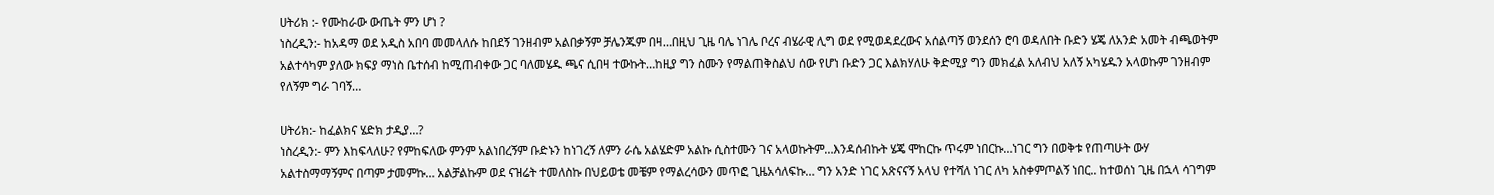ሀትሪክ :- የሙከራው ውጤት ምን ሆነ ?
ነስረዲን:- ከአዳማ ወደ አዲስ አበባ መመላለሱ ከበደኝ ገንዘብም አልበቃኝም ቻሌንጁም በዛ…በዚህ ጊዜ ባሌ ነገሌ ቦረና ብሄራዊ ሊግ ወደ የሚወዳደረውና አሰልጣኝ ወንደሰን ሮባ ወዳለበት ቡድን ሄጄ ለአንድ አመት ብጫወትም አልተሳካም ያለው ክፍያ ማነስ ቤተሰብ ከሚጠብቀው ጋር ባለመሄዱ ጫና ሲበዛ ተውኩት…ከዚያ ግን ስሙን የማልጠቅስልህ ሰው የሆነ ቡድን ጋር እልክሃለሁ ቅድሚያ ግን መክፈል አለብህ አለኝ አካሄዱን አላወኩም ገንዘብም የለኝም ግራ ገባኝ…

ሀትሪክ:- ከፈልክና ሄድክ ታዲያ…?
ነስረዲን:- ምን እከፍላለሁ? የምከፍለው ምንም አልነበረኝም ቡድኑን ከነገረኝ ለምን ራሴ አልሄድም አልኩ ሲስተሙን ገና አላወኩትም…እንዳሰብኩት ሄጄ ሞከርኩ ጥሩም ነበርኩ…ነገር ግን በወቅቱ የጠጣሁት ውሃ አልተስማማኝምና በጣም ታመምኩ… አልቻልኩም ወደ ናዝሬት ተመለስኩ በህይወቴ መቼም የማልረሳውን መጥፎ ጊዜአሳለፍኩ… ግን አንድ ነገር አጽናናኝ አላህ የተሻለ ነገር ለካ አስቀምጦልኝ ነበር.. ከተወሰነ ጊዜ በኋላ ሳገግም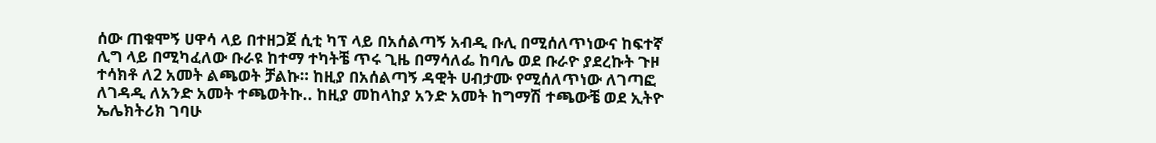ሰው ጠቁሞኝ ሀዋሳ ላይ በተዘጋጀ ሲቲ ካፕ ላይ በአሰልጣኝ አብዲ ቡሊ በሚሰለጥነውና ከፍተኛ ሊግ ላይ በሚካፈለው ቡራዩ ከተማ ተካትቼ ጥሩ ጊዜ በማሳለፌ ከባሌ ወደ ቡራዮ ያደረኩት ጉዞ ተሳክቶ ለ2 አመት ልጫወት ቻልኩ። ከዚያ በአሰልጣኝ ዳዊት ሀብታሙ የሚሰለጥነው ለገጣፎ ለገዳዲ ለአንድ አመት ተጫወትኩ.. ከዚያ መከላከያ አንድ አመት ከግማሽ ተጫውቼ ወደ ኢትዮ ኤሌክትሪክ ገባሁ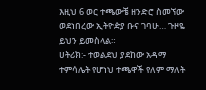እዚህ 6 ወር ተጫውቼ ዘንድሮ ስመኘው ወደነበረው ኢትዮዽያ ቡና ገባሁ… ጉዞዬ ይህን ይመስላል።
ሀትሪክ:- ተወልደህ ያደከው አዳማ ተምሳሌት የሆነህ ተጫዋች የለም ማለት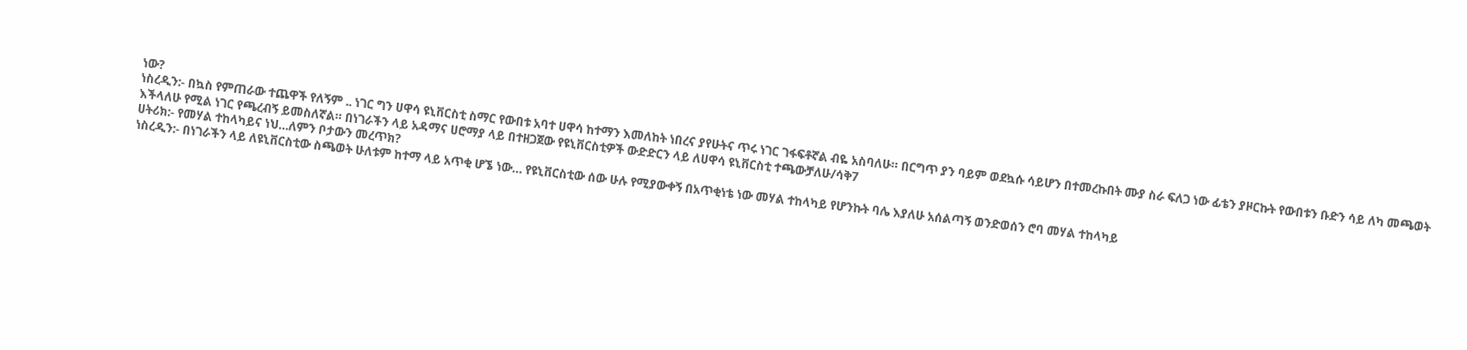ነው?
ነስረዲን:- በኳስ የምጠራው ተጨዋች የለኝም .. ነገር ግን ሀዋሳ ዩኒቨርስቲ ስማር የውበቱ አባተ ሀዋሳ ከተማን እመለከት ነበረና ያየሁትና ጥሩ ነገር ገፋፍቶኛል ብዬ አስባለሁ። በርግጥ ያን ባይም ወደኳሱ ሳይሆን በተመረኩበት ሙያ ስራ ፍለጋ ነው ፊቴን ያዞርኩት የውበቱን ቡድን ሳይ ለካ መጫወት እችላለሁ የሚል ነገር የጫረብኝ ይመስለኛል። በነገራችን ላይ አዳማና ሀሮማያ ላይ በተዘጋጀው የዩኒቨርስቲዎች ውድድርን ላይ ለሀዋሳ ዩኒቨርስቲ ተጫውቻለሁ/ሳቅ7
ሀትሪክ:- የመሃል ተከላካይና ነህ…ለምን ቦታውን መረጥክ?
ነስረዲን:- በነገራችን ላይ ለዩኒቨርስቲው ስጫወት ሁለቱም ከተማ ላይ አጥቂ ሆኜ ነው… የዩኒቨርስቲው ሰው ሁሉ የሚያውቀኝ በአጥቂነቴ ነው መሃል ተከላካይ የሆንኩት ባሌ እያለሁ አሰልጣኝ ወንድወሰን ሮባ መሃል ተከላካይ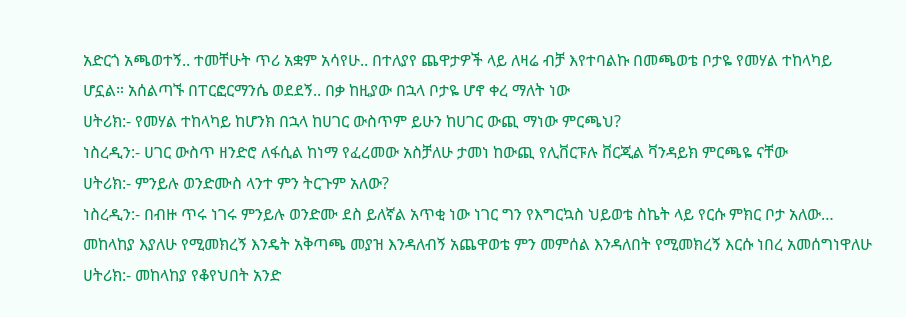አድርጎ አጫወተኝ.. ተመቸሁት ጥሪ አቋም አሳየሁ.. በተለያየ ጨዋታዎች ላይ ለዛሬ ብቻ እየተባልኩ በመጫወቴ ቦታዬ የመሃል ተከላካይ ሆኗል። አሰልጣኙ በፐርፎርማንሴ ወደደኝ.. በቃ ከዚያው በኋላ ቦታዬ ሆኖ ቀረ ማለት ነው
ሀትሪክ:- የመሃል ተከላካይ ከሆንክ በኋላ ከሀገር ውስጥም ይሁን ከሀገር ውጪ ማነው ምርጫህ?
ነስረዲን:- ሀገር ውስጥ ዘንድሮ ለፋሲል ከነማ የፈረመው አስቻለሁ ታመነ ከውጪ የሊቨርፑሉ ቨርጂል ቫንዳይክ ምርጫዬ ናቸው
ሀትሪክ:- ምንይሉ ወንድሙስ ላንተ ምን ትርጉም አለው?
ነስረዲን:- በብዙ ጥሩ ነገሩ ምንይሉ ወንድሙ ደስ ይለኛል አጥቂ ነው ነገር ግን የእግርኳስ ህይወቴ ስኬት ላይ የርሱ ምክር ቦታ አለው… መከላከያ እያለሁ የሚመክረኝ እንዴት አቅጣጫ መያዝ እንዳለብኝ አጨዋወቴ ምን መምሰል እንዳለበት የሚመክረኝ እርሱ ነበረ አመሰግነዋለሁ
ሀትሪክ:- መከላከያ የቆየህበት አንድ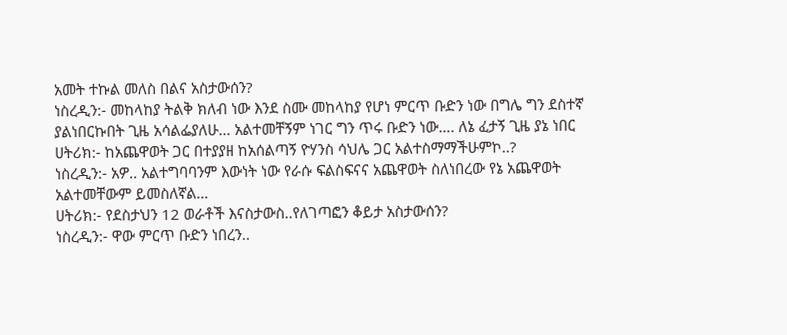አመት ተኩል መለስ በልና አስታውሰን?
ነስረዲን:- መከላከያ ትልቅ ክለብ ነው እንደ ስሙ መከላከያ የሆነ ምርጥ ቡድን ነው በግሌ ግን ደስተኛ ያልነበርኩበት ጊዜ አሳልፌያለሁ… አልተመቸኝም ነገር ግን ጥሩ ቡድን ነው…. ለኔ ፈታኝ ጊዜ ያኔ ነበር
ሀትሪክ:- ከአጨዋወት ጋር በተያያዘ ከአሰልጣኝ ዮሃንስ ሳህሌ ጋር አልተስማማችሁምኮ..?
ነስረዲን:- አዎ.. አልተግባባንም እውነት ነው የራሱ ፍልስፍናና አጨዋወት ስለነበረው የኔ አጨዋወት አልተመቸውም ይመስለኛል…
ሀትሪክ:- የደስታህን 12 ወራቶች እናስታውስ..የለገጣፎን ቆይታ አስታውሰን?
ነስረዲን:- ዋው ምርጥ ቡድን ነበረን..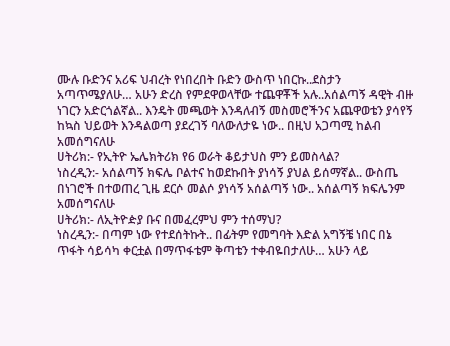ሙሉ ቡድንና አሪፍ ህብረት የነበረበት ቡድን ውስጥ ነበርኩ..ደስታን አጣጥሜያለሁ… አሁን ድረስ የምደዋወላቸው ተጨዋቾች አሉ..አሰልጣኝ ዳዊት ብዙ ነገርን አድርጎልኛል.. እንዴት መጫወት እንዳለብኝ መስመሮችንና አጨዋወቴን ያሳየኝ ከኳስ ህይወት እንዳልወጣ ያደረገኝ ባለውለታዬ ነው.. በዚህ አጋጣሚ ከልብ አመሰግናለሁ
ሀትሪክ:- የኢትዮ ኤሌክትሪክ የ6 ወራት ቆይታህስ ምን ይመስላል?
ነስረዲን:- አሰልጣኝ ክፍሌ ቦልተና ከወደኩበት ያነሳኝ ያህል ይሰማኛል.. ውስጤ በነገሮች በተወጠረ ጊዜ ደርሶ መልሶ ያነሳኝ አሰልጣኝ ነው.. አሰልጣኝ ክፍሌንም አመሰግናለሁ
ሀትሪክ:- ለኢትዮዽያ ቡና በመፈረምህ ምን ተሰማህ?
ነስረዲን:- በጣም ነው የተደሰትኩት.. በፊትም የመግባት እድል አግኝቼ ነበር በኔ ጥፋት ሳይሳካ ቀርቷል በማጥፋቴም ቅጣቴን ተቀብዬበታለሁ… አሁን ላይ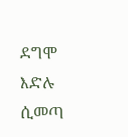ደግሞ እድሉ ሲመጣ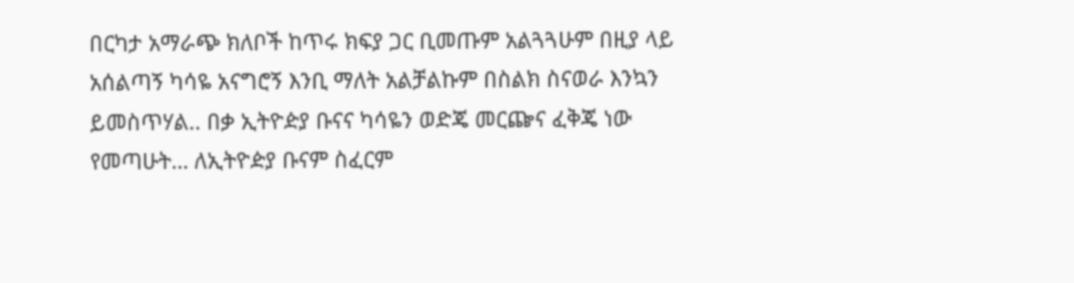በርካታ አማራጭ ክለቦች ከጥሩ ክፍያ ጋር ቢመጡም አልጓጓሁም በዚያ ላይ አሰልጣኝ ካሳዬ አናግሮኝ እንቢ ማለት አልቻልኩም በስልክ ስናወራ እንኳን ይመስጥሃል.. በቃ ኢትዮዽያ ቡናና ካሳዬን ወድጄ መርጬና ፈቅጄ ነው የመጣሁት… ለኢትዮዽያ ቡናም ስፈርም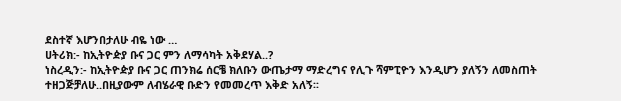ደስተኛ እሆንበታለሁ ብዬ ነው …
ሀትሪክ:- ከኢትዮዽያ ቡና ጋር ምን ለማሳካት አቅደሃል..?
ነስረዲን:- ከኢትዮዽያ ቡና ጋር ጠንክሬ ሰርቼ ክለቡን ውጤታማ ማድረግና የሊጉ ሻምፒዮን እንዲሆን ያለኝን ለመስጠት
ተዘጋጅቻለሁ..በዚያውም ለብሄራዊ ቡድን የመመረጥ እቅድ አለኝ፡፡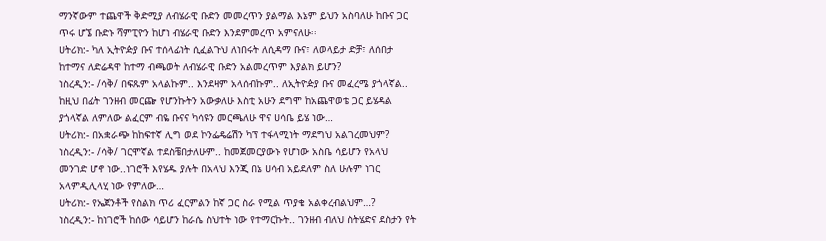ማንኛውም ተጨዋች ቅድሚያ ለብሄራዊ ቡድን መመረጥን ያልማል እኔም ይህን አስባለሁ ከቡና ጋር ጥሩ ሆኜ ቡድኑ ሻምፒዮን ከሆነ ብሄራዊ ቡድን እንደምመረጥ አምናለሁ፡፡
ሀትሪክ:- ካለ ኢትዮዽያ ቡና ተሰላፊነት ሲፈልጉህ ለነበሩት ለሲዳማ ቡና፣ ለወላይታ ድቻ፣ ለሰበታ ከተማና ለድሬዳዋ ከተማ ብጫወት ለብሄራዊ ቡድን አልመረጥም እያልክ ይሆን?
ነስረዲን:- /ሳቅ/ በፍጹም አላልኩም.. እንደዛም አላሰብኩም.. ለኢትዮዽያ ቡና መፈረሜ ያጎላኛል.. ከዚህ በፊት ገንዘብ መርጬ የሆንኩትን አውቃለሁ እስቲ አሁን ደግሞ ከአጨዋወቴ ጋር ይሄዳል ያጎላኛል ለምለው ልፈርም ብዬ ቡናና ካሳዩን መርጫለሁ ዋና ሀሳቤ ይሄ ነው…
ሀትሪክ:- በአቋራጭ ከከፍተኛ ሊግ ወደ ኮንፌዴሬሽን ካፕ ተፋላሚነት ማደግህ አልገረመህም?
ነስረዲን:- /ሳቅ/ ገርሞኛል ተደስቼበታለሁም.. ከመጀመርያውኑ የሆነው አስቤ ሳይሆን የአላህ መንገድ ሆኖ ነው..ነገሮች እየሄዱ ያሉት በአላህ እንጂ በኔ ሀሳብ አይደለም ስለ ሁሉም ነገር አላምዲሊላሂ ነው የምለው…
ሀትሪክ:- የኤጀንቶች የስልክ ጥሪ ፈርምልን ከኛ ጋር ስራ የሚል ጥያቄ አልቀረብልህም…?
ነስረዲን:- ከነገሮች ከሰው ሳይሆን ከራሴ ስህተት ነው የተማርኩት.. ገንዘብ ብለህ ስትሄድና ደስታን የት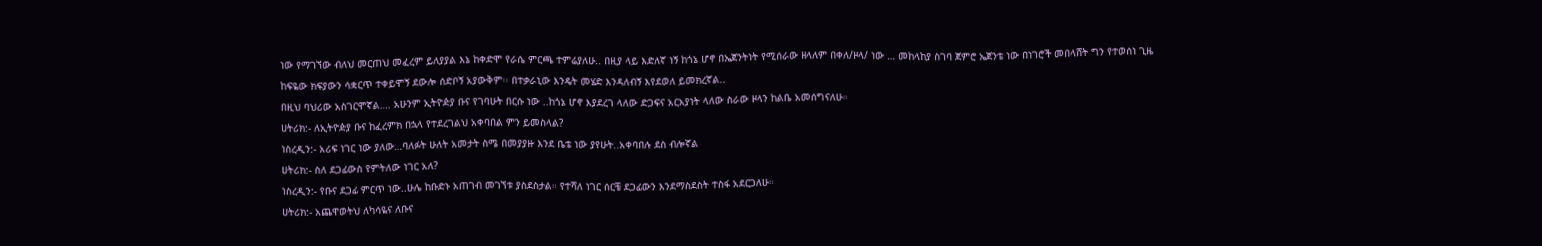ነው የማገኘው ብለህ መርጠህ መፈረም ይለያያል እኔ ከቀድሞ የራሴ ምርጫ ተምሬያለሁ.. በዚያ ላይ እድለኛ ነኝ ከጎኔ ሆኖ በኤጀንትነት የሚሰራው ዘላለም በቀለ/ዞላ/ ነው … መከላከያ ስገባ ጀምሮ ኤጀንቴ ነው በነገሮች መበላሸት ግን የተወሰነ ጊዜ ከፍዬው ክፍያውን ሳቋርጥ ተቀይሞኝ ደውሎ ሰድቦኝ አያውቅም፡፡ በተቃራኒው እንዴት መሄድ እንዳለብኝ እየደወለ ይመክረኛል..
በዚህ ባህሪው አስገርሞኛል…. አሁንም ኢትዮዽያ ቡና የገባሁት በርሱ ነው ..ከጎኔ ሆኖ እያደረገ ላለው ድጋፍና አርአያነት ላለው ስራው ዞላን ከልቤ አመሰግናለሁ።
ሀትሪክ:- ለኢትዮዽያ ቡና ከፈረምክ በኋላ የተደረገልህ አቀባበል ምን ይመስላል?
ነስረዲን:- አሪፍ ነገር ነው ያለው…ባለፉት ሁለት አመታት ስሜ በመያያዙ እንደ ቤቴ ነው ያየሁት..አቀባበሉ ደስ ብሎኛል
ሀትሪክ:- ስለ ደጋፊውስ የምትለው ነገር አለ?
ነስረዲን:- የቡና ደጋፊ ምርጥ ነው..ሁሌ ከቡድኑ አጠገብ መገኘቱ ያስደስታል። የተሻለ ነገር ሰርቼ ደጋፊውን እንደማስደስት ተስፋ አደርጋለሁ።
ሀትሪክ:- አጨዋወትህ ለካሳዬና ለቡና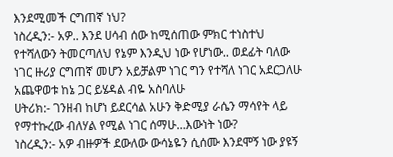እንደሚመች ርግጠኛ ነህ?
ነስረዲን:- አዎ.. እንደ ሀሳብ ሰው ከሚሰጠው ምክር ተነስተህ የተሻለውን ትመርጣለህ የኔም እንዲህ ነው የሆነው.. ወደፊት ባለው ነገር ዙሪያ ርግጠኛ መሆን አይቻልም ነገር ግን የተሻለ ነገር አደርጋለሁ አጨዋወቱ ከኔ ጋር ይሄዳል ብዬ አስባለሁ
ሀትሪክ:- ገንዘብ ከሆነ ይደርሳል አሁን ቅድሚያ ራሴን ማሳየት ላይ የማተኩረው ብለሃል የሚል ነገር ሰማሁ…እውነት ነው?
ነስረዲን:- አዎ ብዙዎች ደውለው ውሳኔዬን ሲሰሙ እንደሞኝ ነው ያዩኝ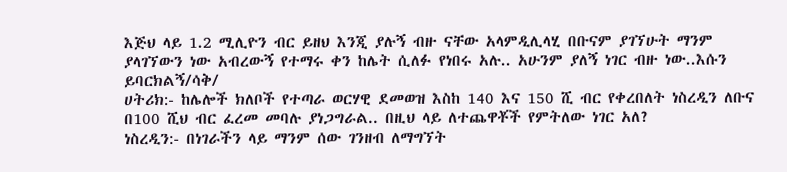እጅህ ላይ 1.2 ሚሊዮን ብር ይዘህ እንጂ ያሉኝ ብዙ ናቸው አላምዲሊላሂ በቡናም ያገኘሁት ማንም ያላገኘውን ነው አብረውኝ የተማሩ ቀን ከሌት ሲለፉ የነበሩ አሉ.. አሁንም ያለኝ ነገር ብዙ ነው..እሱን ይባርክልኝ/ሳቅ/
ሀትሪክ:- ከሌሎች ክለቦች የተጣራ ወርሃዊ ደመወዝ እስከ 140 እና 150 ሺ ብር የቀረበለት ነስረዲን ለቡና በ100 ሺህ ብር ፈረመ መባሉ ያነጋግራል.. በዚህ ላይ ለተጨዋቾች የምትለው ነገር አለ?
ነስረዲን:- በነገራችን ላይ ማንም ሰው ገንዘብ ለማግኘት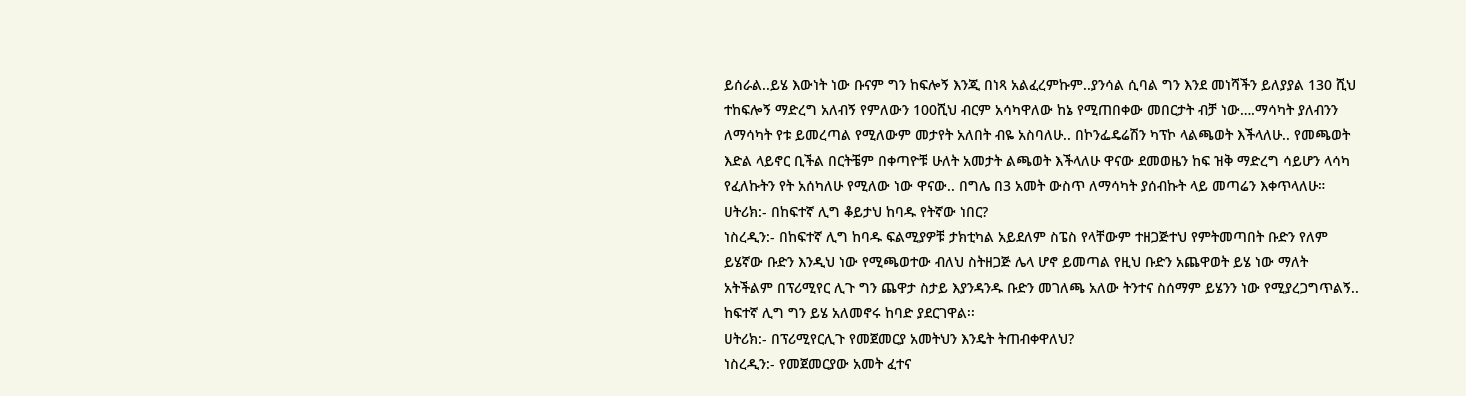ይሰራል..ይሄ እውነት ነው ቡናም ግን ከፍሎኝ እንጂ በነጻ አልፈረምኩም..ያንሳል ሲባል ግን እንደ መነሻችን ይለያያል 130 ሺህ ተከፍሎኝ ማድረግ አለብኝ የምለውን 100ሺህ ብርም አሳካዋለው ከኔ የሚጠበቀው መበርታት ብቻ ነው….ማሳካት ያለብንን ለማሳካት የቱ ይመረጣል የሚለውም መታየት አለበት ብዬ አስባለሁ.. በኮንፌዴሬሽን ካፕኮ ላልጫወት እችላለሁ.. የመጫወት እድል ላይኖር ቢችል በርትቼም በቀጣዮቹ ሁለት አመታት ልጫወት እችላለሁ ዋናው ደመወዜን ከፍ ዝቅ ማድረግ ሳይሆን ላሳካ የፈለኩትን የት አሰካለሁ የሚለው ነው ዋናው.. በግሌ በ3 አመት ውስጥ ለማሳካት ያሰብኩት ላይ መጣሬን እቀጥላለሁ።
ሀትሪክ:- በከፍተኛ ሊግ ቆይታህ ከባዱ የትኛው ነበር?
ነስረዲን:- በከፍተኛ ሊግ ከባዱ ፍልሚያዎቹ ታክቲካል አይደለም ስፔስ የላቸውም ተዘጋጅተህ የምትመጣበት ቡድን የለም ይሄኛው ቡድን እንዲህ ነው የሚጫወተው ብለህ ስትዘጋጅ ሌላ ሆኖ ይመጣል የዚህ ቡድን አጨዋወት ይሄ ነው ማለት አትችልም በፕሪሚየር ሊጉ ግን ጨዋታ ስታይ እያንዳንዱ ቡድን መገለጫ አለው ትንተና ስሰማም ይሄንን ነው የሚያረጋግጥልኝ.. ከፍተኛ ሊግ ግን ይሄ አለመኖሩ ከባድ ያደርገዋል፡፡
ሀትሪክ:- በፕሪሚየርሊጉ የመጀመርያ አመትህን እንዴት ትጠብቀዋለህ?
ነስረዲን:- የመጀመርያው አመት ፈተና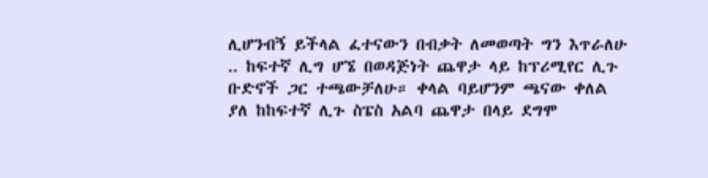ሊሆንብኝ ይችላል ፈተናውን በብቃት ለመወጣት ግን እጥራለሁ .. ከፍተኛ ሊግ ሆኜ በወዳጅነት ጨዋታ ላይ ከፕሪሚየር ሊጉ ቡድኖች ጋር ተጫውቻለሁ። ቀላል ባይሆንም ጫናው ቀለል ያለ ከከፍተኛ ሊጉ ስፔስ አልባ ጨዋታ በላይ ደግሞ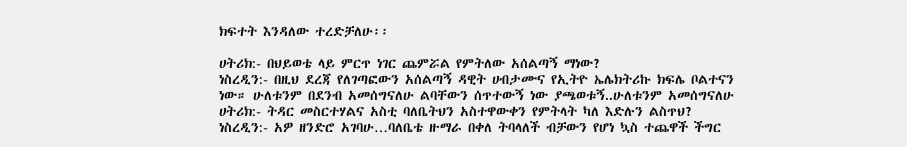ክፍተት እንዳለው ተረድቻለሁ፡፡

ሀትሪክ:- በህይወቴ ላይ ምርጥ ነገር ጨምሯል የምትለው አሰልጣኝ ማነው?
ነስረዲን:- በዚህ ደረጃ የለገጣፎውን አሰልጣኝ ዳዊት ሀብታሙና የኢትዮ ኤሌክትሪኩ ክፍሌ ቦልተናን ነው። ሁለቱንም በደንብ አመሰግናለሁ ልባቸውን ሰጥተውኝ ነው ያጫወቱኝ..ሁለቱንም አመሰግናለሁ
ሀትሪክ:- ትዳር መስርተሃልና አስቲ ባለቤትህን አስተዋውቀን የምትላት ካለ እድሉን ልስጥህ?
ነስረዲን:- አዎ ዘንድሮ አገባሁ…ባለቤቴ ዙማራ በቀለ ትባላለች ብቻውን የሆነ ኳስ ተጨዋች ችግር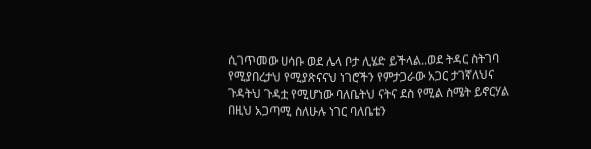ሲገጥመው ሀሳቡ ወደ ሌላ ቦታ ሊሄድ ይችላል..ወደ ትዳር ስትገባ የሚያበረታህ የሚያጽናናህ ነገሮችን የምታጋራው አጋር ታገኛለህና ጉዳትህ ጉዳቷ የሚሆነው ባለቤትህ ናትና ደስ የሚል ስሜት ይኖርሃል በዚህ አጋጣሚ ስለሁሉ ነገር ባለቤቴን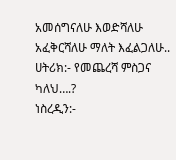አመሰግናለሁ እወድሻለሁ አፈቅርሻለሁ ማለት እፈልጋለሁ..
ሀትሪክ:- የመጨረሻ ምስጋና ካለህ….?
ነስረዲን:-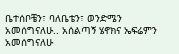ቤተሰቦቼን፣ ባለቤቴን፣ ወንድሜን አመሰግናለሁ.. አሰልጣኝ ሄኖክና ኤፍሬምን አመሰግናለሁ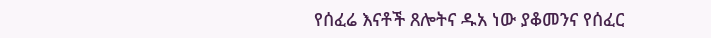የሰፈሬ እናቶች ጸሎትና ዱአ ነው ያቆመንና የሰፈር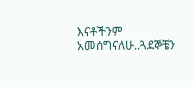እናቶችንም አመሰግናለሁ..ጓደኞቼን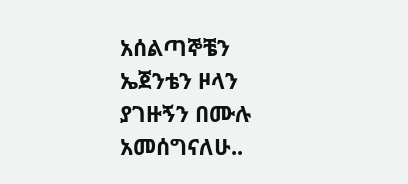አሰልጣኞቼን ኤጀንቴን ዞላን ያገዙኝን በሙሉ አመሰግናለሁ..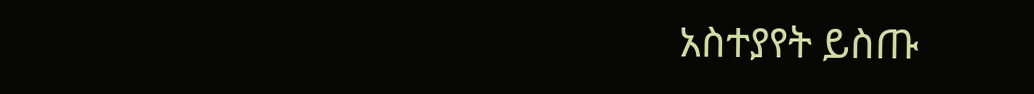አስተያየት ይስጡ